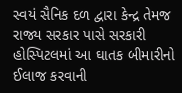સ્વયં સૈનિક દળ દ્વારા કેન્દ્ર તેમજ રાજ્ય સરકાર પાસે સરકારી હોસ્પિટલમાં આ ઘાતક બીમારીનો ઈલાજ કરવાની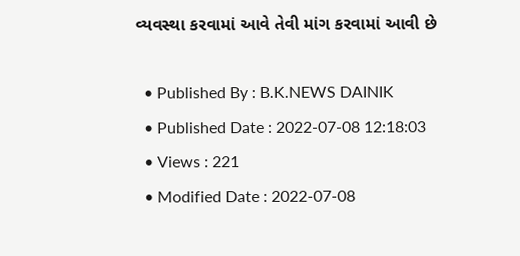વ્યવસ્થા કરવામાં આવે તેવી માંગ કરવામાં આવી છે

  • Published By : B.K.NEWS DAINIK
  • Published Date : 2022-07-08 12:18:03
  • Views : 221
  • Modified Date : 2022-07-08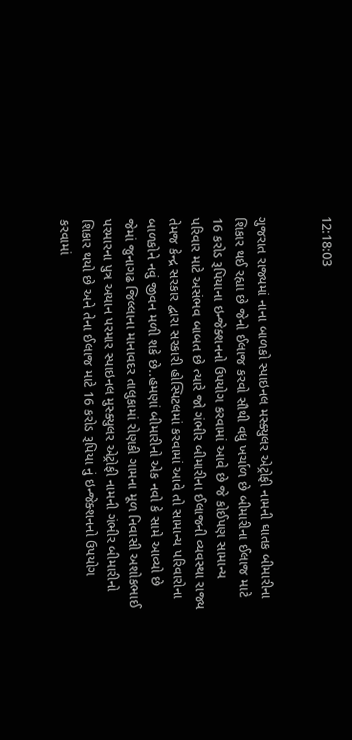12:18:03


ગુજરાત રાજ્યમાં નાના બાળકો સ્પાઇનલ મસ્ક્યુલર એટ્રોફી નામની ઘાતક બીમારીના શિકાર થઈ રહ્યા છે જેનો ઈલાજ કરવો સૌથી વધુ ખર્ચાળ છે બીમારીના ઈલાજ માટે 16 કરોડ રૂપિયાના ઇન્જેક્શનનો ઉપયોગ કરવામાં આવે છે જે કોઈપણ સામાન્ય પરિવાર માટે અસંભવ બાબત છે ત્યારે જો ગંભીર બીમારીના ઈલાજની વ્યવસ્થા રાજ્ય તેમજ કેન્દ્ર સરકાર દ્વારા સરકારી હોસ્પિટલમાં કરવામાં આવે તો સામાન્ય પરિવારોના બાળકોને નવું જીવન મળી શકે છે..હમણાં બીમારીનો એક નવો કે સામે આવ્યો છે જેમાં જુનાગઢ જિલ્લાના માનાવદર તાલુકામાં રોણકી ગામના મૂળ નિવાસી અશોકભાઈ પરમારના પુત્ર અયાન પરમાર સ્પાઇનલ મુસ્ક્યુલર એટ્રોફી નામની ગંભીર બીમારીનો શિકાર થયો છે અને તેના ઈલાજ માટે 16 કરોડ રૂપિયા નું ઇન્જેક્શનનો ઉપયોગ કરવામાં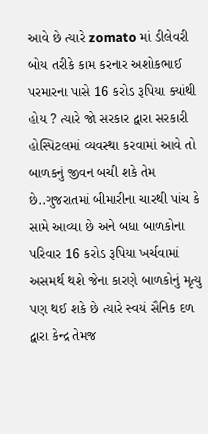આવે છે ત્યારે zomato માં ડીલેવરી બોય તરીકે કામ કરનાર અશોકભાઈ પરમારના પાસે 16 કરોડ રૂપિયા ક્યાંથી હોય ? ત્યારે જો સરકાર દ્વારા સરકારી હોસ્પિટલમાં વ્યવસ્થા કરવામાં આવે તો બાળકનું જીવન બચી શકે તેમ છે..ગુજરાતમાં બીમારીના ચારથી પાંચ કે સામે આવ્યા છે અને બધા બાળકોના પરિવાર 16 કરોડ રૂપિયા ખર્ચવામાં અસમર્થ થશે જેના કારણે બાળકોનું મૃત્યુ પણ થઈ શકે છે ત્યારે સ્વયં સૈનિક દળ દ્વારા કેન્દ્ર તેમજ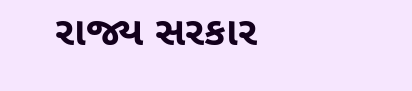રાજ્ય સરકાર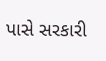પાસે સરકારી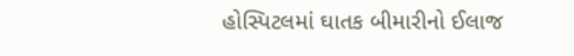હોસ્પિટલમાં ઘાતક બીમારીનો ઈલાજ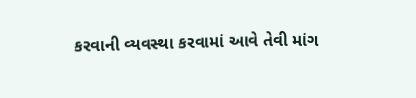કરવાની વ્યવસ્થા કરવામાં આવે તેવી માંગ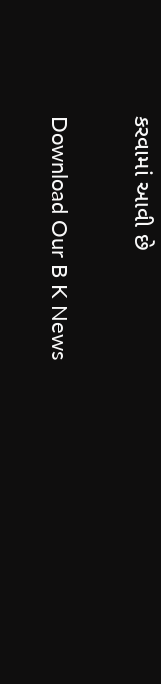કરવામાં આવી છે

Download Our B K News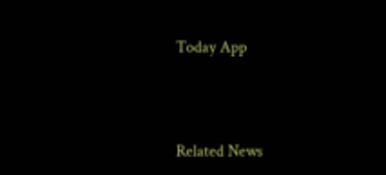Today App



Related News